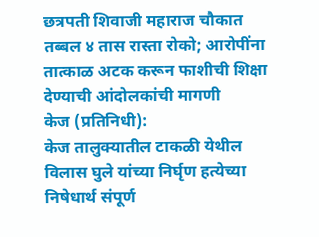छत्रपती शिवाजी महाराज चौकात तब्बल ४ तास रास्ता रोको; आरोपींना तात्काळ अटक करून फाशीची शिक्षा देण्याची आंदोलकांची मागणी
केज (प्रतिनिधी):
केज तालुक्यातील टाकळी येथील विलास घुले यांच्या निर्घृण हत्येच्या निषेधार्थ संपूर्ण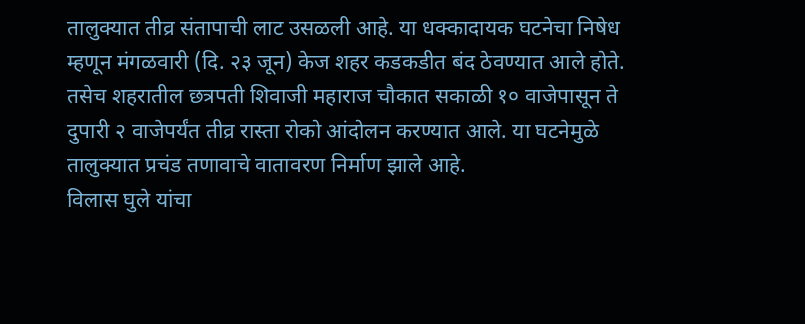तालुक्यात तीव्र संतापाची लाट उसळली आहे. या धक्कादायक घटनेचा निषेध म्हणून मंगळवारी (दि. २३ जून) केज शहर कडकडीत बंद ठेवण्यात आले होते. तसेच शहरातील छत्रपती शिवाजी महाराज चौकात सकाळी १० वाजेपासून ते दुपारी २ वाजेपर्यंत तीव्र रास्ता रोको आंदोलन करण्यात आले. या घटनेमुळे तालुक्यात प्रचंड तणावाचे वातावरण निर्माण झाले आहे.
विलास घुले यांचा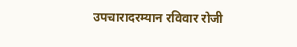उपचारादरम्यान रविवार रोजी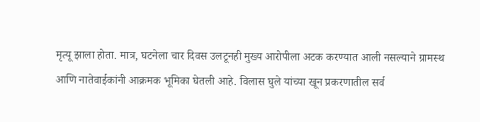मृत्यू झाला होता. मात्र, घटनेला चार दिवस उलटूनही मुख्य आरोपीला अटक करण्यात आली नसल्याने ग्रामस्थ आणि नातेवाईकांनी आक्रमक भूमिका घेतली आहे. विलास घुले यांच्या खून प्रकरणातील सर्व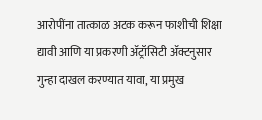आरोपींना तात्काळ अटक करून फाशीची शिक्षा द्यावी आणि या प्रकरणी ॲट्रॉसिटी ॲक्टनुसार गुन्हा दाखल करण्यात यावा, या प्रमुख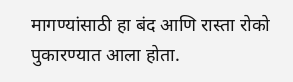मागण्यांसाठी हा बंद आणि रास्ता रोको पुकारण्यात आला होता.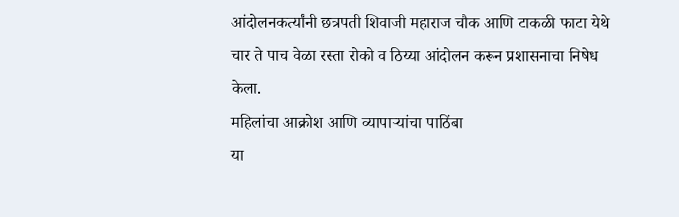आंदोलनकर्त्यांनी छत्रपती शिवाजी महाराज चौक आणि टाकळी फाटा येथे चार ते पाच वेळा रस्ता रोको व ठिय्या आंदोलन करून प्रशासनाचा निषेध केला.
महिलांचा आक्रोश आणि व्यापाऱ्यांचा पाठिंबा
या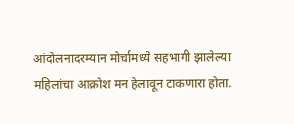आंदोलनादरम्यान मोर्चामध्ये सहभागी झालेल्या महिलांचा आक्रोश मन हेलावून टाकणारा होता.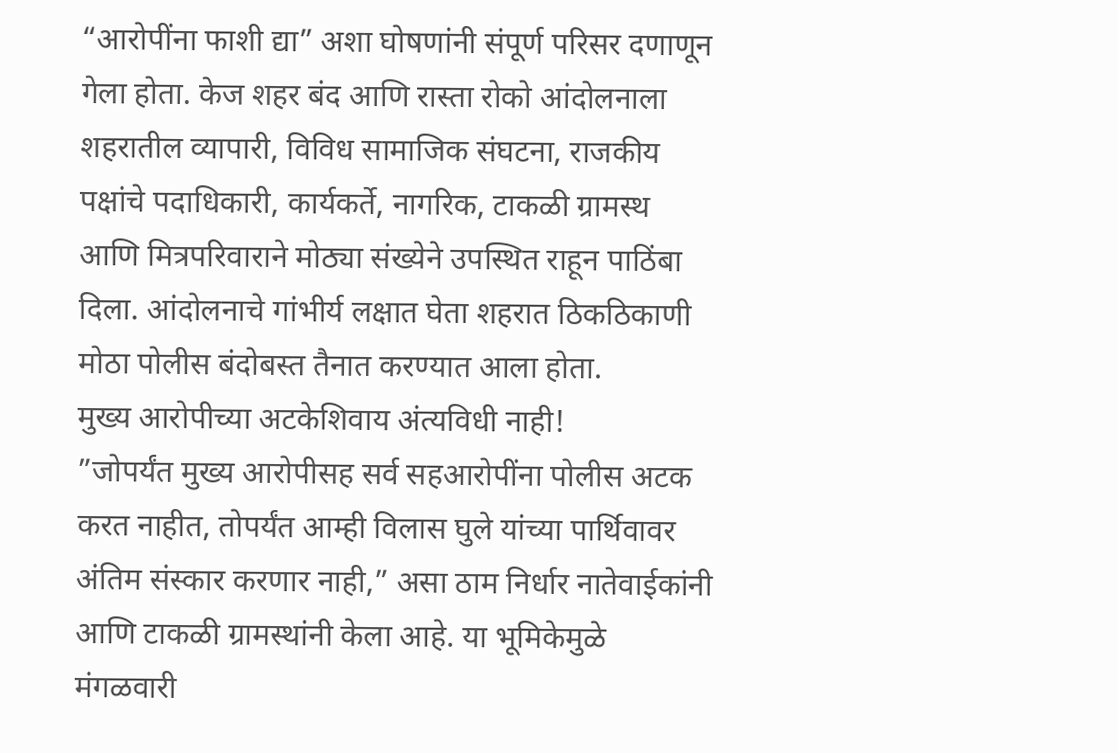“आरोपींना फाशी द्या” अशा घोषणांनी संपूर्ण परिसर दणाणून गेला होता. केज शहर बंद आणि रास्ता रोको आंदोलनाला शहरातील व्यापारी, विविध सामाजिक संघटना, राजकीय पक्षांचे पदाधिकारी, कार्यकर्ते, नागरिक, टाकळी ग्रामस्थ आणि मित्रपरिवाराने मोठ्या संख्येने उपस्थित राहून पाठिंबा दिला. आंदोलनाचे गांभीर्य लक्षात घेता शहरात ठिकठिकाणी मोठा पोलीस बंदोबस्त तैनात करण्यात आला होता.
मुख्य आरोपीच्या अटकेशिवाय अंत्यविधी नाही!
”जोपर्यंत मुख्य आरोपीसह सर्व सहआरोपींना पोलीस अटक करत नाहीत, तोपर्यंत आम्ही विलास घुले यांच्या पार्थिवावर अंतिम संस्कार करणार नाही,” असा ठाम निर्धार नातेवाईकांनी आणि टाकळी ग्रामस्थांनी केला आहे. या भूमिकेमुळे मंगळवारी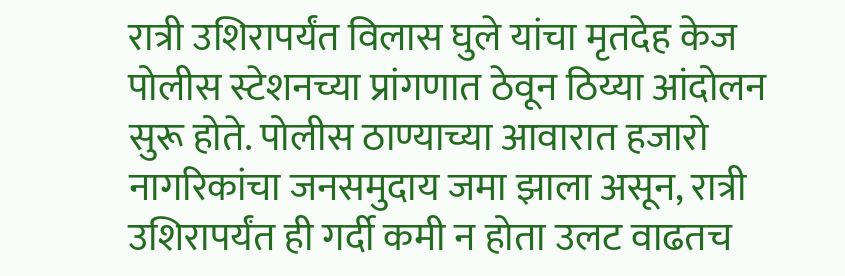रात्री उशिरापर्यंत विलास घुले यांचा मृतदेह केज पोलीस स्टेशनच्या प्रांगणात ठेवून ठिय्या आंदोलन सुरू होते. पोलीस ठाण्याच्या आवारात हजारो नागरिकांचा जनसमुदाय जमा झाला असून, रात्री उशिरापर्यंत ही गर्दी कमी न होता उलट वाढतच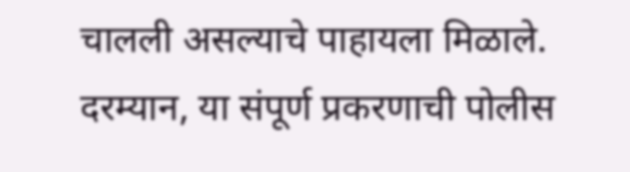चालली असल्याचे पाहायला मिळाले.
दरम्यान, या संपूर्ण प्रकरणाची पोलीस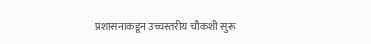प्रशासनाकडून उच्चस्तरीय चौकशी सुरू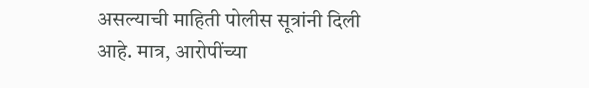असल्याची माहिती पोलीस सूत्रांनी दिली आहे. मात्र, आरोपींच्या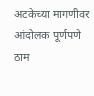अटकेच्या मागणीवर आंदोलक पूर्णपणे ठाम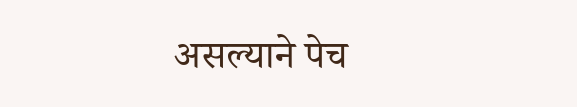असल्याने पेच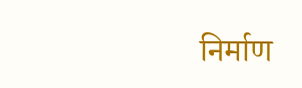निर्माण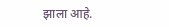झाला आहे.